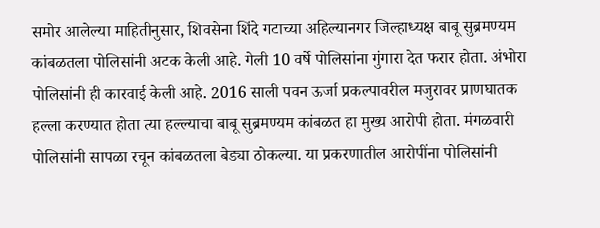समोर आलेल्या माहितीनुसार, शिवसेना शिंदे गटाच्या अहिल्यानगर जिल्हाध्यक्ष बाबू सुब्रमण्यम कांबळतला पोलिसांनी अटक केली आहे. गेली 10 वर्षे पोलिसांना गुंगारा देत फरार होता. अंभोरा पोलिसांनी ही कारवाई केली आहे. 2016 साली पवन ऊर्जा प्रकल्पावरील मजुरावर प्राणघातक हल्ला करण्यात होता त्या हल्ल्याचा बाबू सुब्रमण्यम कांबळत हा मुख्य आरोपी होता. मंगळवारी पोलिसांनी सापळा रचून कांबळतला बेड्या ठोकल्या. या प्रकरणातील आरोपींना पोलिसांनी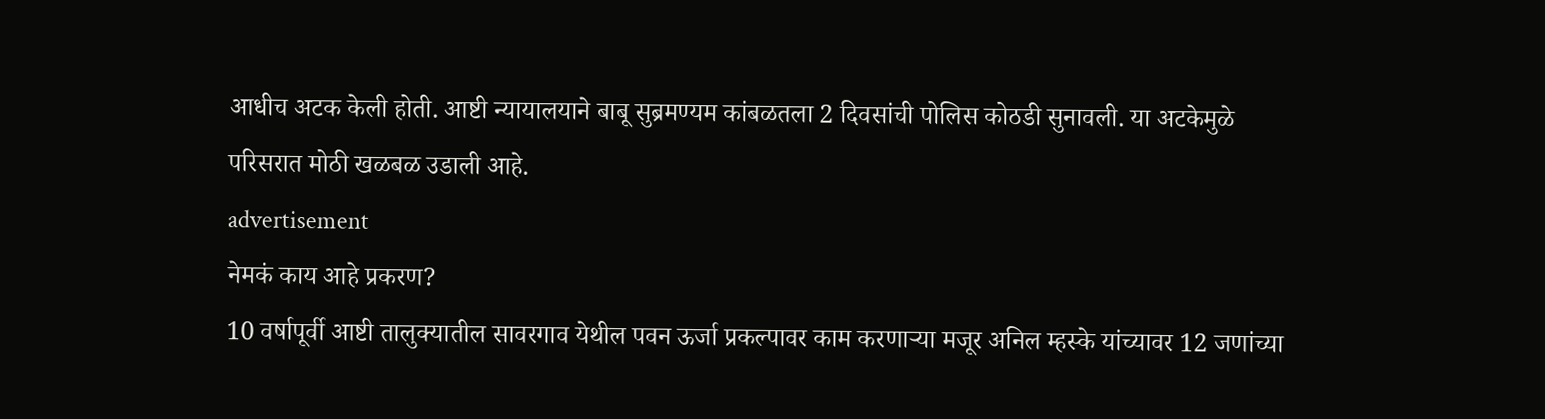आधीच अटक केली होती. आष्टी न्यायालयाने बाबू सुब्रमण्यम कांबळतला 2 दिवसांची पोलिस कोठडी सुनावली. या अटकेमुळे परिसरात मोठी खळबळ उडाली आहे.
advertisement
नेमकं काय आहे प्रकरण?
10 वर्षापूर्वी आष्टी तालुक्यातील सावरगाव येथील पवन ऊर्जा प्रकल्पावर काम करणाऱ्या मजूर अनिल म्हस्के यांच्यावर 12 जणांच्या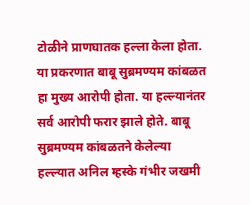टोळीने प्राणघातक हल्ला केला होता. या प्रकरणात बाबू सुब्रमण्यम कांबळत हा मुख्य आरोपी होता. या हल्ल्यानंतर सर्व आरोपी फरार झाले होते. बाबू सुब्रमण्यम कांबळतने केलेल्या हल्ल्यात अनिल म्हस्के गंभीर जखमी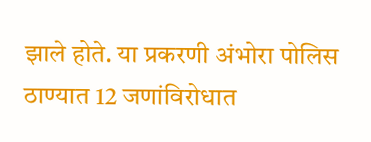झाले होते. या प्रकरणी अंभोरा पोलिस ठाण्यात 12 जणांविरोधात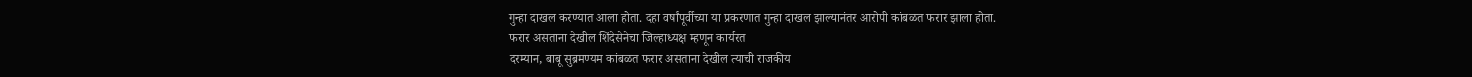गुन्हा दाखल करण्यात आला होता. दहा वर्षांपूर्वीच्या या प्रकरणात गुन्हा दाखल झाल्यानंतर आरोपी कांबळत फरार झाला होता.
फरार असताना देखील शिंदेसेनेचा जिल्हाध्यक्ष म्हणून कार्यरत
दरम्यान, बाबू सुब्रमण्यम कांबळत फरार असताना देखील त्याची राजकीय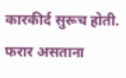कारकीर्द सुरूच होती. फरार असताना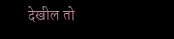देखील तो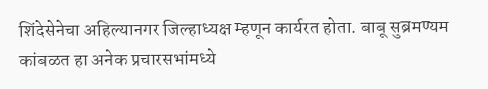शिंदेसेनेचा अहिल्यानगर जिल्हाध्यक्ष म्हणून कार्यरत होता. बाबू सुब्रमण्यम कांबळत हा अनेक प्रचारसभांमध्ये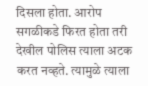दिसला होता. आरोप सगळीकडे फिरत होता तरी देखील पोलिस त्याला अटक करत नव्हते. त्यामुळे त्याला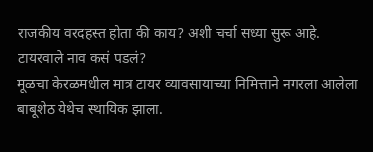राजकीय वरदहस्त होता की काय? अशी चर्चा सध्या सुरू आहे.
टायरवाले नाव कसं पडलं?
मूळचा केरळमधील मात्र टायर व्यावसायाच्या निमित्ताने नगरला आलेला बाबूशेठ येथेच स्थायिक झाला.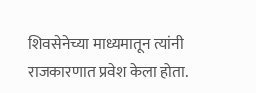शिवसेनेच्या माध्यमातून त्यांनी राजकारणात प्रवेश केला होता.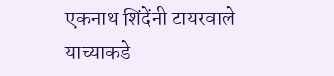एकनाथ शिंदेंनी टायरवाले याच्याकडे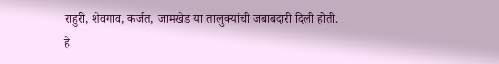राहुरी, शेवगाव, कर्जत, जामखेड या तालुक्यांची जबाबदारी दिली होती.
हे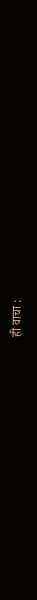ही वाचा :